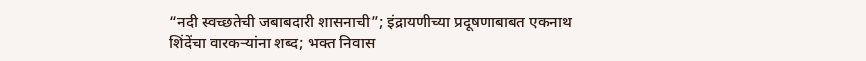“नदी स्वच्छतेची जबाबदारी शासनाची”; इंद्रायणीच्या प्रदूषणाबाबत एकनाथ शिंदेंचा वारकऱ्यांना शब्द; भक्त निवास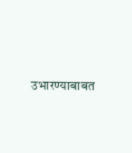उभारण्याबाबत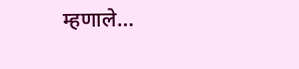म्हणाले…